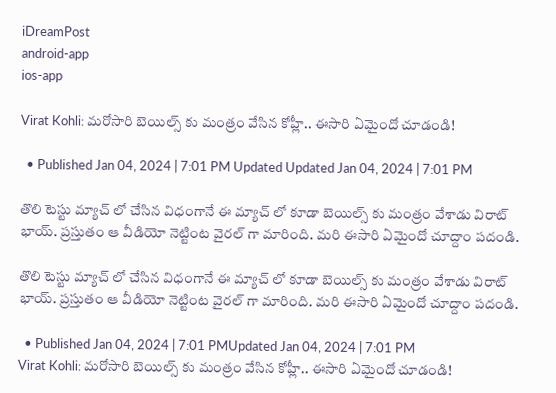iDreamPost
android-app
ios-app

Virat Kohli: మరోసారి బెయిల్స్ కు మంత్రం వేసిన కోహ్లీ.. ఈసారి ఏమైందో చూడండి!

  • Published Jan 04, 2024 | 7:01 PM Updated Updated Jan 04, 2024 | 7:01 PM

తొలి టెస్టు మ్యాచ్ లో చేసిన విధంగానే ఈ మ్యాచ్ లో కూడా బెయిల్స్ కు మంత్రం వేశాడు విరాట్ భాయ్. ప్రస్తుతం ఆ వీడియో నెట్టింట వైరల్ గా మారింది. మరి ఈసారి ఏమైందో చూద్దాం పదండి.

తొలి టెస్టు మ్యాచ్ లో చేసిన విధంగానే ఈ మ్యాచ్ లో కూడా బెయిల్స్ కు మంత్రం వేశాడు విరాట్ భాయ్. ప్రస్తుతం ఆ వీడియో నెట్టింట వైరల్ గా మారింది. మరి ఈసారి ఏమైందో చూద్దాం పదండి.

  • Published Jan 04, 2024 | 7:01 PMUpdated Jan 04, 2024 | 7:01 PM
Virat Kohli: మరోసారి బెయిల్స్ కు మంత్రం వేసిన కోహ్లీ.. ఈసారి ఏమైందో చూడండి!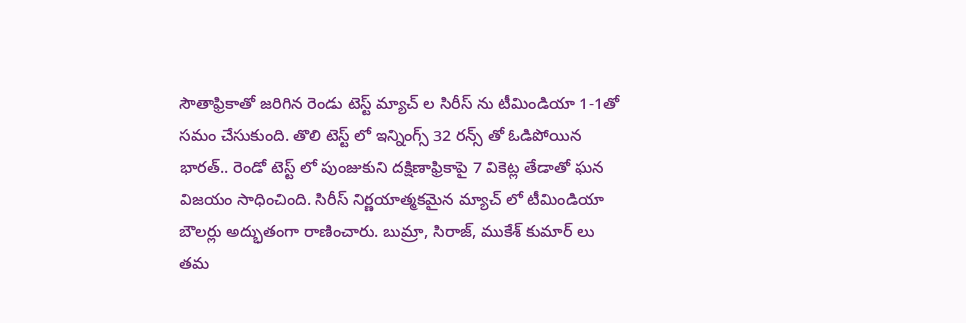సౌతాఫ్రికాతో జరిగిన రెండు టెస్ట్ మ్యాచ్ ల సిరీస్ ను టీమిండియా 1-1తో సమం చేసుకుంది. తొలి టెస్ట్ లో ఇన్నింగ్స్ 32 రన్స్ తో ఓడిపోయిన భారత్.. రెండో టెస్ట్ లో పుంజుకుని దక్షిణాఫ్రికాపై 7 వికెట్ల తేడాతో ఘన విజయం సాధించింది. సిరీస్ నిర్ణయాత్మకమైన మ్యాచ్ లో టీమిండియా బౌలర్లు అద్భుతంగా రాణించారు. బుమ్రా, సిరాజ్, ముకేశ్ కుమార్ లు తమ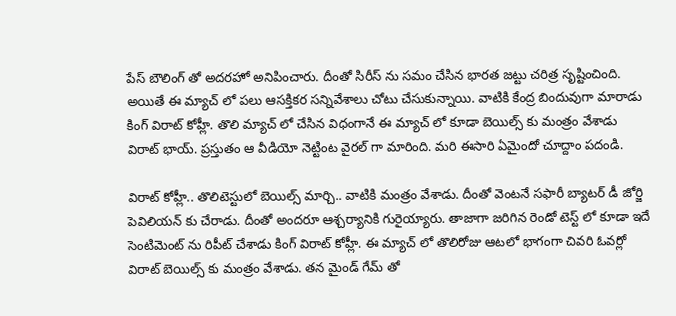పేస్ బౌలింగ్ తో అదరహో అనిపించారు. దీంతో సిరీస్ ను సమం చేసిన భారత జట్టు చరిత్ర సృష్టించింది. అయితే ఈ మ్యాచ్ లో పలు ఆసక్తికర సన్నివేశాలు చోటు చేసుకున్నాయి. వాటికి కేంద్ర బిందువుగా మారాడు కింగ్ విరాట్ కోహ్లీ. తొలి మ్యాచ్ లో చేసిన విధంగానే ఈ మ్యాచ్ లో కూడా బెయిల్స్ కు మంత్రం వేశాడు విరాట్ భాయ్. ప్రస్తుతం ఆ వీడియో నెట్టింట వైరల్ గా మారింది. మరి ఈసారి ఏమైందో చూద్దాం పదండి.

విరాట్ కోహ్లీ.. తొలిటెస్టులో బెయిల్స్ మార్చి.. వాటికి మంత్రం వేశాడు. దీంతో వెంటనే సఫారీ బ్యాటర్ డీ జోర్జి పెవిలియన్ కు చేరాడు. దీంతో అందరూ ఆశ్చర్యానికి గురైయ్యారు. తాజాగా జరిగిన రెండో టెస్ట్ లో కూడా ఇదే సెంటిమెంట్ ను రిపీట్ చేశాడు కింగ్ విరాట్ కోహ్లీ. ఈ మ్యాచ్ లో తొలిరోజు ఆటలో భాగంగా చివరి ఓవర్లో విరాట్ బెయిల్స్ కు మంత్రం వేశాడు. తన మైండ్ గేమ్ తో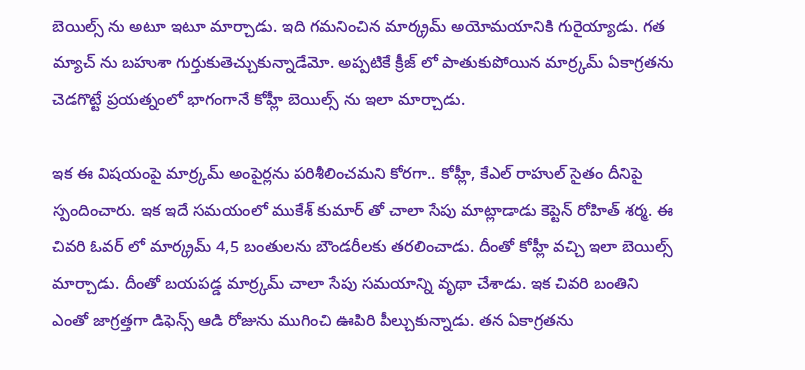బెయిల్స్ ను అటూ ఇటూ మార్చాడు. ఇది గమనించిన మార్క్రమ్ అయోమయానికి గురైయ్యాడు. గత మ్యాచ్ ను బహుశా గుర్తుకుతెచ్చుకున్నాడేమో. అప్పటికే క్రీజ్ లో పాతుకుపోయిన మార్ర్కమ్ ఏకాగ్రతను చెడగొట్టే ప్రయత్నంలో భాగంగానే కోహ్లీ బెయిల్స్ ను ఇలా మార్చాడు.

ఇక ఈ విషయంపై మార్ర్కమ్ అంపైర్లను పరిశీలించమని కోరగా.. కోహ్లీ, కేఎల్ రాహుల్ సైతం దీనిపై స్పందించారు. ఇక ఇదే సమయంలో ముకేశ్ కుమార్ తో చాలా సేపు మాట్లాడాడు కెప్టెన్ రోహిత్ శర్మ. ఈ చివరి ఓవర్ లో మార్క్రమ్ 4,5 బంతులను బౌండరీలకు తరలించాడు. దీంతో కోహ్లీ వచ్చి ఇలా బెయిల్స్ మార్చాడు. దీంతో బయపడ్డ మార్ర్కమ్ చాలా సేపు సమయాన్ని వృథా చేశాడు. ఇక చివరి బంతిని ఎంతో జాగ్రత్తగా డిఫెన్స్ ఆడి రోజును ముగించి ఊపిరి పీల్చుకున్నాడు. తన ఏకాగ్రతను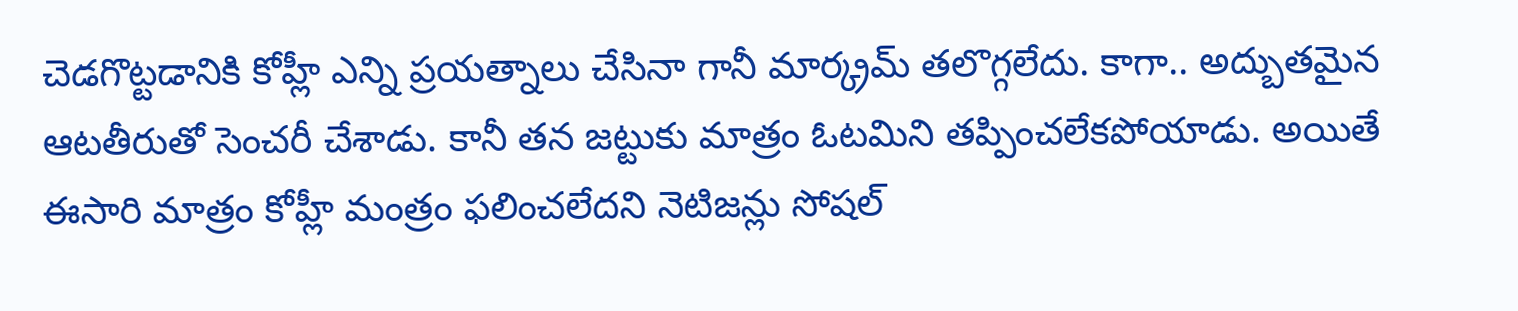చెడగొట్టడానికి కోహ్లీ ఎన్ని ప్రయత్నాలు చేసినా గానీ మార్క్రమ్ తలొగ్గలేదు. కాగా.. అద్బుతమైన ఆటతీరుతో సెంచరీ చేశాడు. కానీ తన జట్టుకు మాత్రం ఓటమిని తప్పించలేకపోయాడు. అయితే ఈసారి మాత్రం కోహ్లీ మంత్రం ఫలించలేదని నెటిజన్లు సోషల్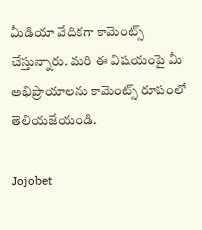మీడియా వేదికగా కామెంట్స్ చేస్తున్నారు. మరి ఈ విషయంపై మీ అభిప్రాయాలను కామెంట్స్ రూపంలో తెలియజేయండి.

Jojobet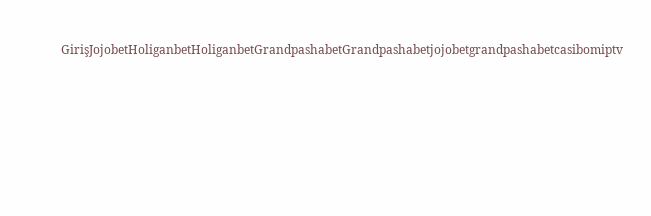GirişJojobetHoliganbetHoliganbetGrandpashabetGrandpashabetjojobetgrandpashabetcasibomiptv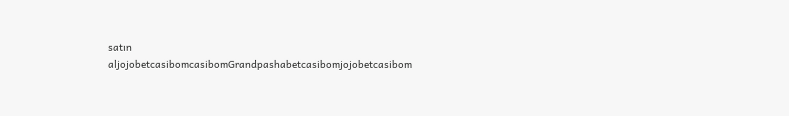satın aljojobetcasibomcasibomGrandpashabetcasibomjojobetcasibom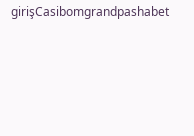girişCasibomgrandpashabet